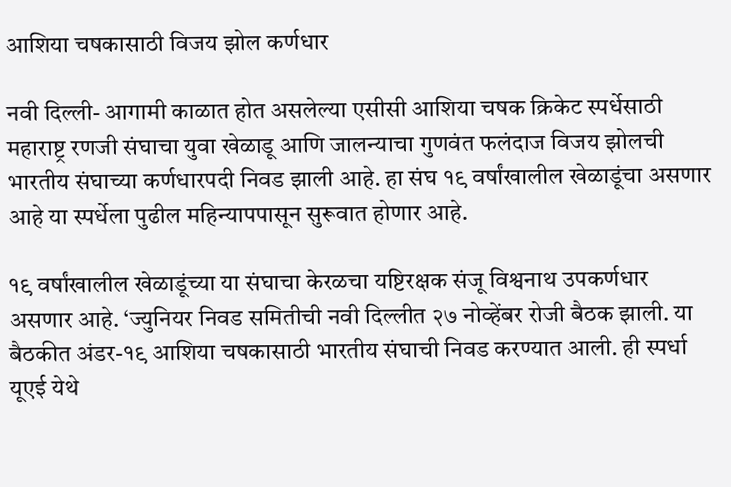आशिया चषकासाठी विजय झोल कर्णधार

नवी दिल्ली- आगामी काळात होत असलेल्या एसीसी आशिया चषक क्रिकेट स्पर्धेसाठी महाराष्ट्र रणजी संघाचा युवा खेळाडू आणि जालन्याचा गुणवंत फलंदाज विजय झोलची भारतीय संघाच्या कर्णधारपदी निवड झाली आहे. हा संघ १९ वर्षांखालील खेळाडूंचा असणार आहे या स्पर्धेला पुढील महिन्यापपासून सुरूवात होणार आहे.

१९ वर्षांखालील खेळाडूंच्या या संघाचा केरळचा यष्टिरक्षक संजू विश्वनाथ उपकर्णधार असणार आहे. ‘ज्युनियर निवड समितीची नवी दिल्लीत २७ नोव्हेंबर रोजी बैठक झाली. या बैठकीत अंडर-१९ आशिया चषकासाठी भारतीय संघाची निवड करण्यात आली. ही स्पर्धा यूएई येथे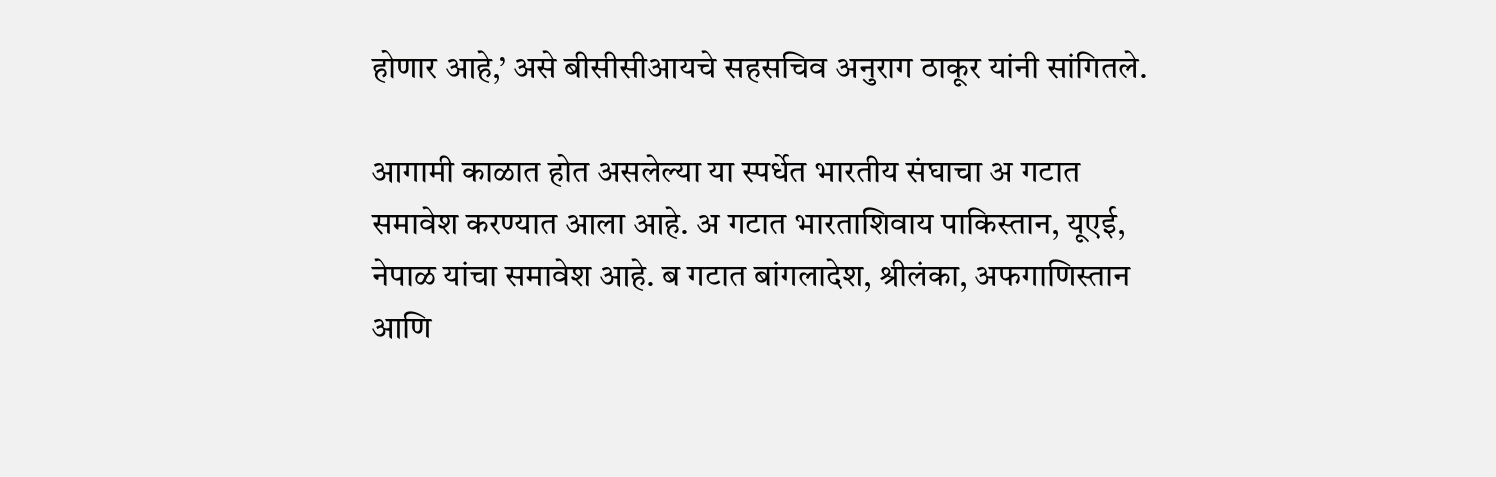होणार आहे,’ असे बीसीसीआयचे सहसचिव अनुराग ठाकूर यांनी सांगितले.

आगामी काळात होत असलेल्या या स्पर्धेत भारतीय संघाचा अ गटात समावेश करण्यात आला आहे. अ गटात भारताशिवाय पाकिस्तान, यूएई, नेपाळ यांचा समावेश आहे. ब गटात बांगलादेश, श्रीलंका, अफगाणिस्तान आणि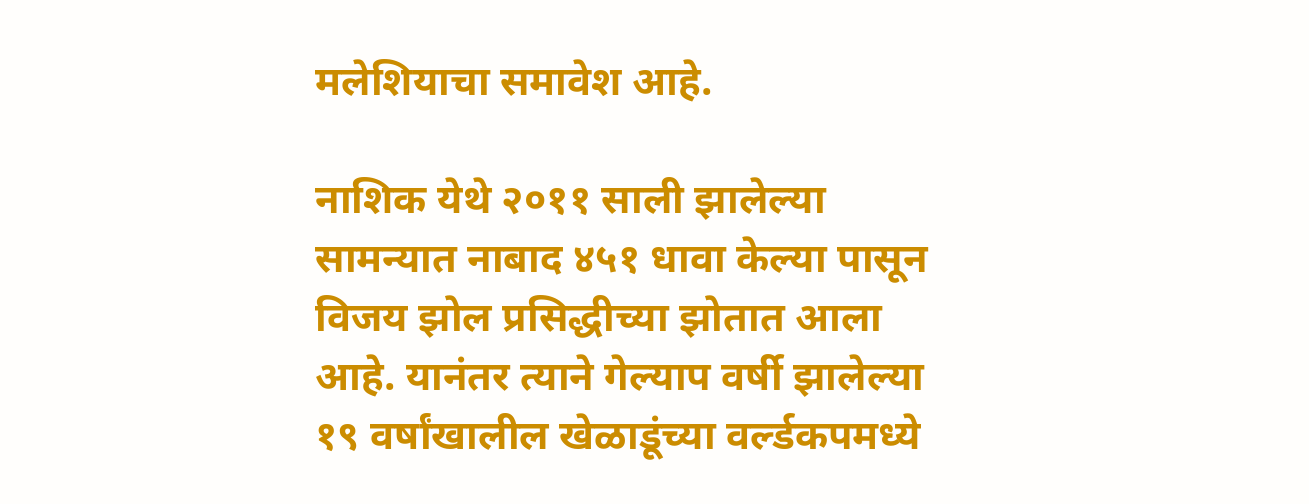मलेशियाचा समावेश आहे.

नाशिक येथे २०११ साली झालेल्या सामन्यात नाबाद ४५१ धावा केल्या पासून विजय झोल प्रसिद्धीच्या झोतात आला आहे. यानंतर त्याने गेल्याप वर्षी झालेल्या १९ वर्षांखालील खेळाडूंच्या वर्ल्डकपमध्ये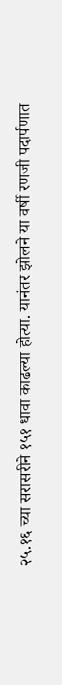२५.१६ च्या सरासरीने १५१ धावा काढल्या होत्या. यानंतर झोलने या वर्षी रणजी पदार्पणात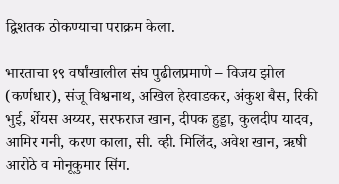द्विशतक ठोकण्याचा पराक्रम केला.

भारताचा १९ वर्षांखालील संघ पुढीलप्रमाणे – विजय झोल (कर्णधार), संजू विश्वनाथ, अखिल हेरवाडकर, अंकुश बैस, रिकी भुई, र्शेयस अय्यर, सरफराज खान, दीपक हुड्डा, कुलदीप यादव, आमिर गनी, करण काला, सी. व्ही. मिलिंद, अवेश खान, ऋषी आरोठे व मोनूकुमार सिंग.